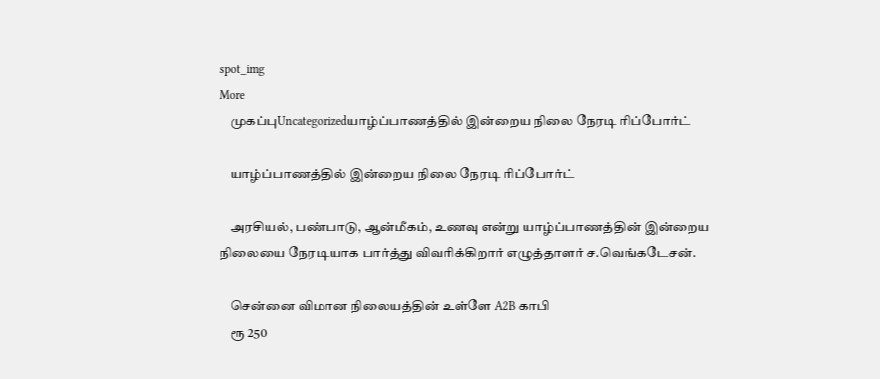spot_img
More
    முகப்புUncategorizedயாழ்ப்பாணத்தில் இன்றைய நிலை நேரடி ரிப்போர்ட்

    யாழ்ப்பாணத்தில் இன்றைய நிலை நேரடி ரிப்போர்ட்

    அரசியல், பண்பாடு, ஆன்மீகம், உணவு என்று யாழ்ப்பாணத்தின் இன்றைய நிலையை நேரடியாக பார்த்து விவரிக்கிறார் எழுத்தாளர் ச.வெங்கடேசன்.

    சென்னை விமான நிலையத்தின் உள்ளே A2B காபி
    ரூ 250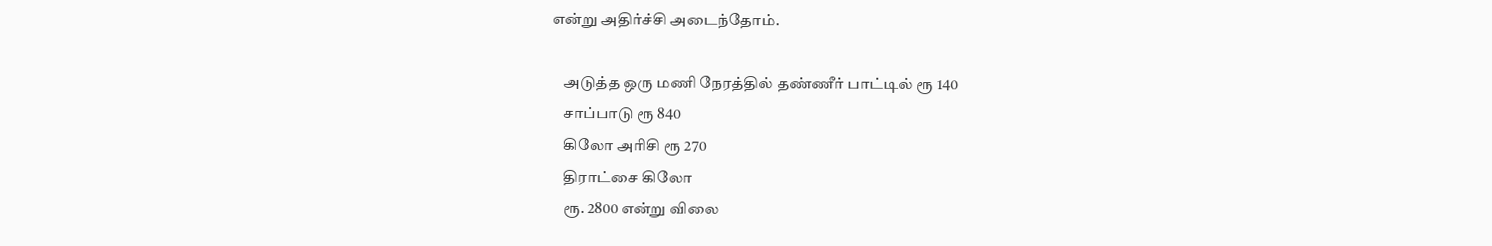என்று அதிர்ச்சி அடைந்தோம்.

    அடுத்த ஒரு மணி நேரத்தில் தண்ணீர் பாட்டில் ரூ 140
    சாப்பாடு ரூ 840
    கிலோ அரிசி ரூ 270
    திராட்சை கிலோ
    ரூ. 2800 என்று விலை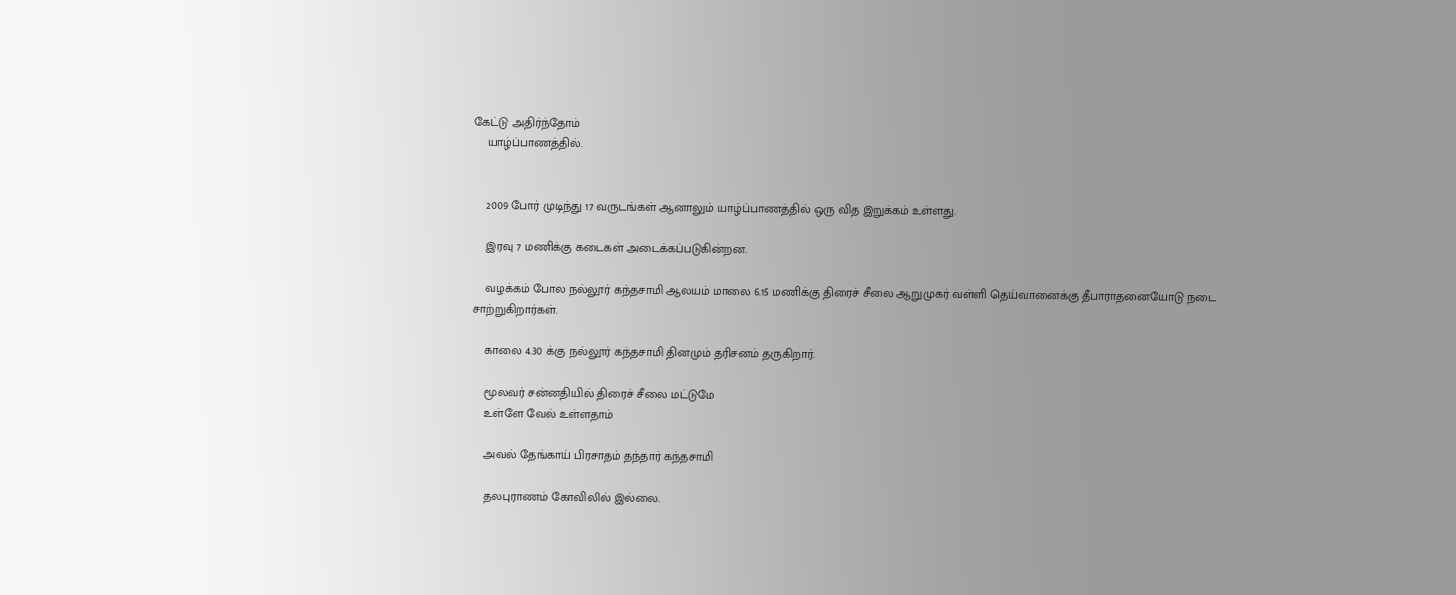கேட்டு அதிர்ந்தோம்
    யாழ்ப்பாணத்தில்.


    2009 போர் முடிந்து 17 வருடங்கள் ஆனாலும் யாழ்ப்பாணத்தில் ஒரு வித இறுக்கம் உள்ளது.

    இரவு 7 மணிக்கு கடைகள் அடைக்கப்படுகின்றன.

    வழக்கம் போல நல்லூர் கந்தசாமி ஆலயம் மாலை 6.15 மணிக்கு திரைச் சீலை ஆறுமுகர் வள்ளி தெய்வானைக்கு தீபாராதனையோடு நடை சாற்றுகிறார்கள்.

    காலை 4.30 க்கு நல்லூர் கந்தசாமி தினமும் தரிசனம் தருகிறார்.

    மூலவர் சன்னதியில் திரைச் சீலை மட்டுமே
    உள்ளே வேல் உள்ளதாம்

    அவல் தேங்காய் பிரசாதம் தந்தார் கந்தசாமி

    தலபுராணம் கோவிலில் இல்லை.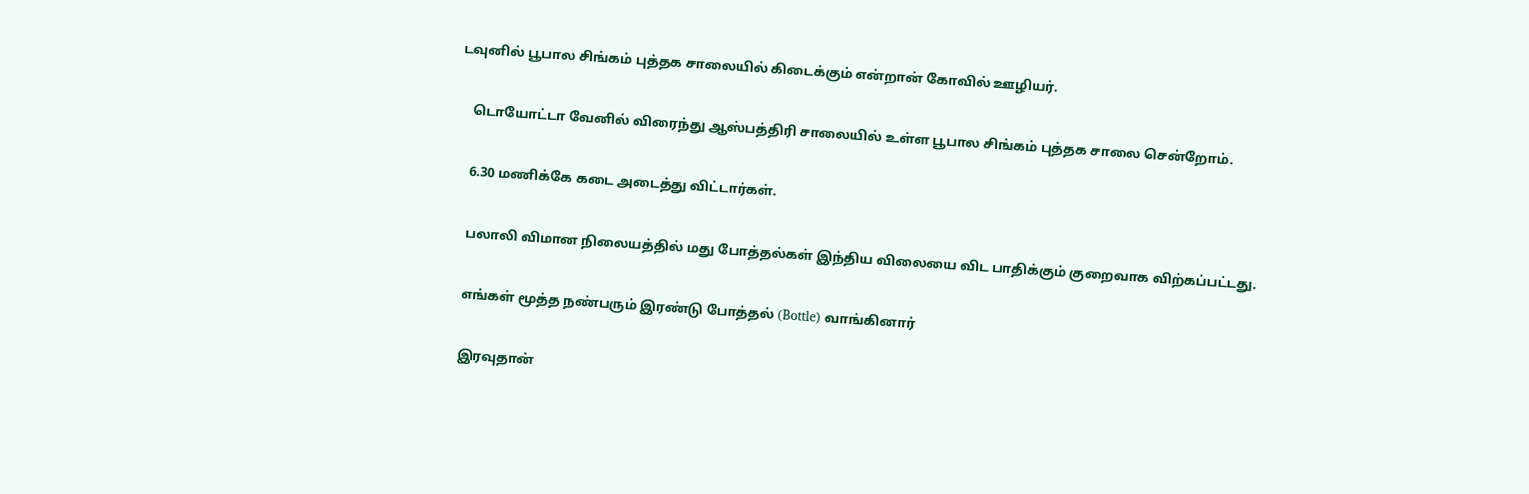டவுனில் பூபால சிங்கம் புத்தக சாலையில் கிடைக்கும் என்றான் கோவில் ஊழியர்.

    டொயோட்டா வேனில் விரைந்து ஆஸ்பத்திரி சாலையில் உள்ள பூபால சிங்கம் புத்தக சாலை சென்றோம்.

    6.30 மணிக்கே கடை அடைத்து விட்டார்கள்.

    பலாலி விமான நிலையத்தில் மது போத்தல்கள் இந்திய விலையை விட பாதிக்கும் குறைவாக விற்கப்பட்டது.

    எங்கள் மூத்த நண்பரும் இரண்டு போத்தல் (Bottle) வாங்கினார்

    இரவுதான்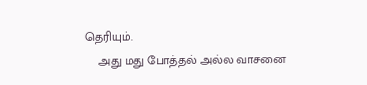தெரியும்.
    அது மது போத்தல் அல்ல வாசனை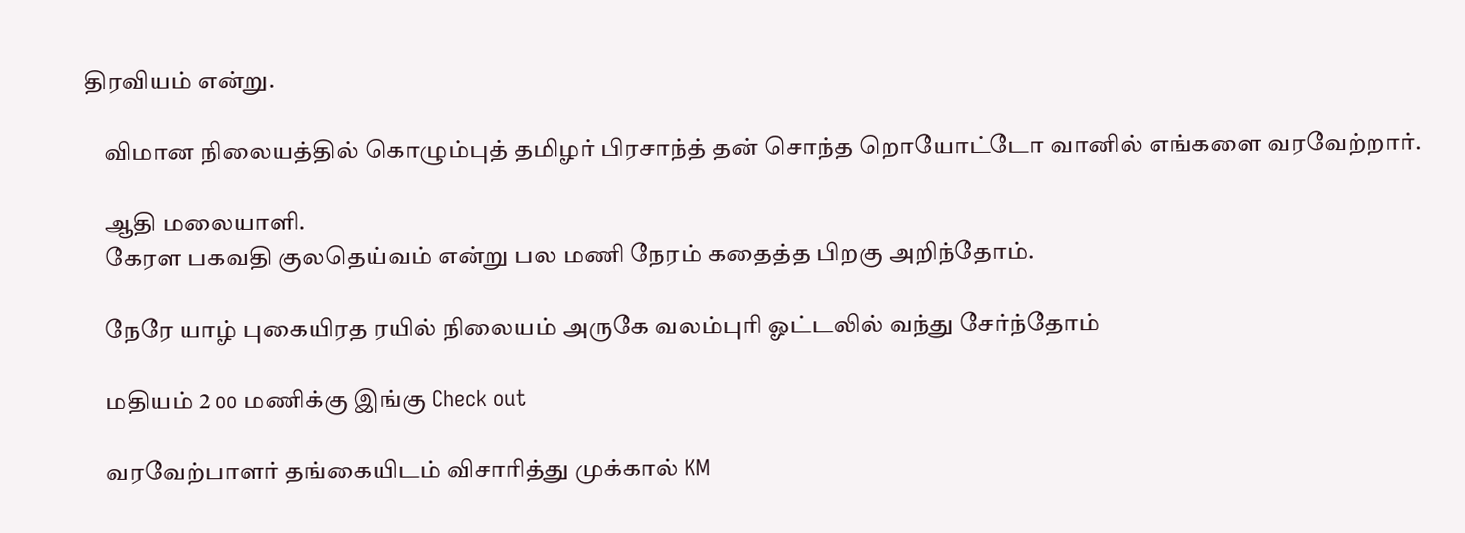திரவியம் என்று.

    விமான நிலையத்தில் கொழும்புத் தமிழர் பிரசாந்த் தன் சொந்த றொயோட்டோ வானில் எங்களை வரவேற்றார்.

    ஆதி மலையாளி.
    கேரள பகவதி குலதெய்வம் என்று பல மணி நேரம் கதைத்த பிறகு அறிந்தோம்.

    நேரே யாழ் புகையிரத ரயில் நிலையம் அருகே வலம்புரி ஓட்டலில் வந்து சேர்ந்தோம்

    மதியம் 2 oo மணிக்கு இங்கு Check out

    வரவேற்பாளர் தங்கையிடம் விசாரித்து முக்கால் KM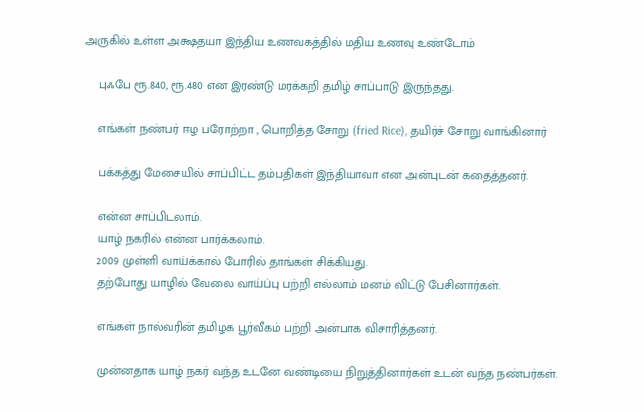அருகில் உள்ள அக்ஷதயா இந்திய உணவகத்தில் மதிய உணவு உண்டோம்

    புஃபே ரூ.840, ரூ.480 என இரண்டு மரக்கறி தமிழ் சாப்பாடு இருந்தது.

    எங்கள் நண்பர் ஈழ பரோற்றா , பொறித்த சோறு (fried Rice), தயிர்ச் சோறு வாங்கினார்

    பக்கத்து மேசையில் சாப்பிட்ட தம்பதிகள் இந்தியாவா என அன்புடன் கதைத்தனர்.

    என்ன சாப்பிடலாம்.
    யாழ் நகரில் என்ன பார்க்கலாம்.
    2009 முள்ளி வாய்க்கால் போரில் தாங்கள் சிக்கியது.
    தற்போது யாழில் வேலை வாய்ப்பு பற்றி எல்லாம் மனம் விட்டு பேசினார்கள்.

    எங்கள் நால்வரின் தமிழக பூர்வீகம் பற்றி அன்பாக விசாரித்தனர்.

    முன்னதாக யாழ் நகர் வந்த உடனே வண்டியை நிறுத்தினார்கள் உடன் வந்த நண்பர்கள்.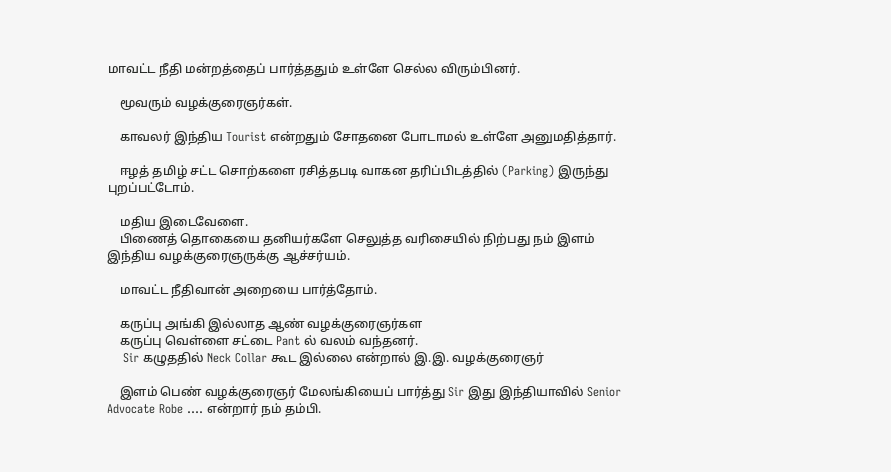மாவட்ட நீதி மன்றத்தைப் பார்த்ததும் உள்ளே செல்ல விரும்பினர்.

    மூவரும் வழக்குரைஞர்கள்.

    காவலர் இந்திய Tourist என்றதும் சோதனை போடாமல் உள்ளே அனுமதித்தார்.

    ஈழத் தமிழ் சட்ட சொற்களை ரசித்தபடி வாகன தரிப்பிடத்தில் (Parking) இருந்து புறப்பட்டோம்.

    மதிய இடைவேளை.
    பிணைத் தொகையை தனியர்களே செலுத்த வரிசையில் நிற்பது நம் இளம் இந்திய வழக்குரைஞருக்கு ஆச்சர்யம்.

    மாவட்ட நீதிவான் அறையை பார்த்தோம்.

    கருப்பு அங்கி இல்லாத ஆண் வழக்குரைஞர்கள
    கருப்பு வெள்ளை சட்டை Pant ல் வலம் வந்தனர்.
    Sir கழுததில் Neck Collar கூட இல்லை என்றால் இ.இ. வழக்குரைஞர்

    இளம் பெண் வழக்குரைஞர் மேலங்கியைப் பார்த்து Sir இது இந்தியாவில் Senior Advocate Robe …. என்றார் நம் தம்பி.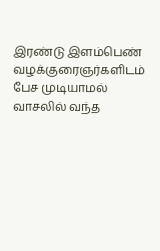இரண்டு இளம்பெண் வழக்குரைஞர்களிடம் பேச முடியாமல் வாசலில் வந்த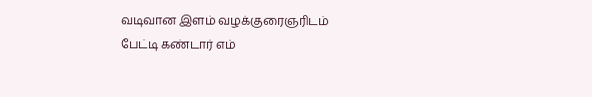வடிவான இளம் வழக்குரைஞரிடம் பேட்டி கண்டார் எம்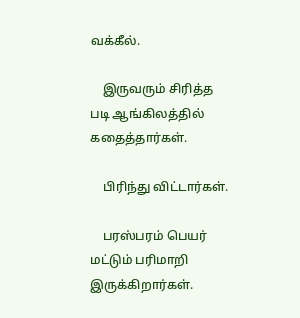வக்கீல்.

    இருவரும் சிரித்த படி ஆங்கிலத்தில் கதைத்தார்கள்.

    பிரிந்து விட்டார்கள்.

    பரஸ்பரம் பெயர் மட்டும் பரிமாறி இருக்கிறார்கள்.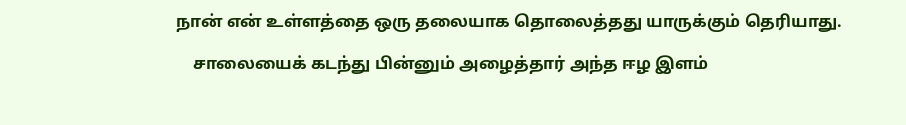நான் என் உள்ளத்தை ஒரு தலையாக தொலைத்தது யாருக்கும் தெரியாது.

    சாலையைக் கடந்து பின்னும் அழைத்தார் அந்த ஈழ இளம்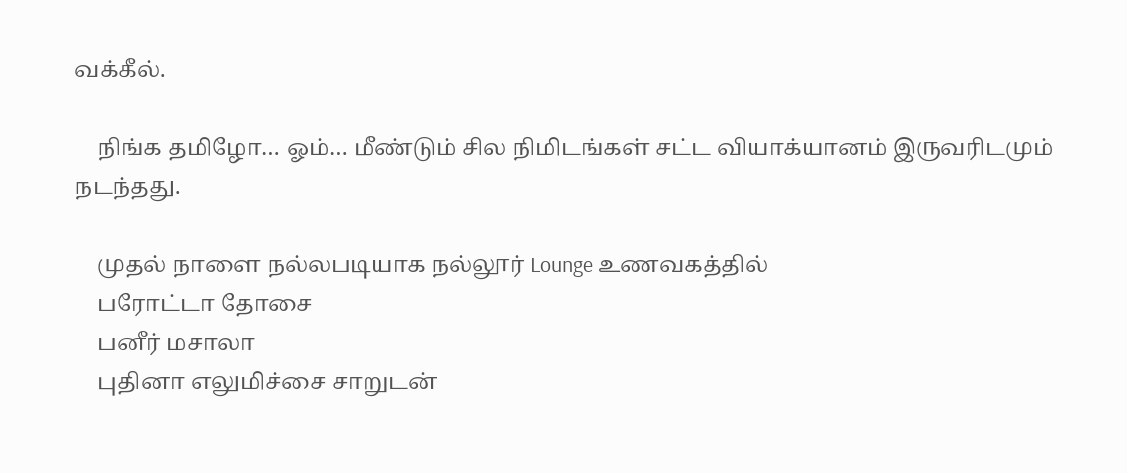வக்கீல்.

    நிங்க தமிழோ… ஓம்… மீண்டும் சில நிமிடங்கள் சட்ட வியாக்யானம் இருவரிடமும் நடந்தது.

    முதல் நாளை நல்லபடியாக நல்லூர் Lounge உணவகத்தில்
    பரோட்டா தோசை
    பனீர் மசாலா
    புதினா எலுமிச்சை சாறுடன்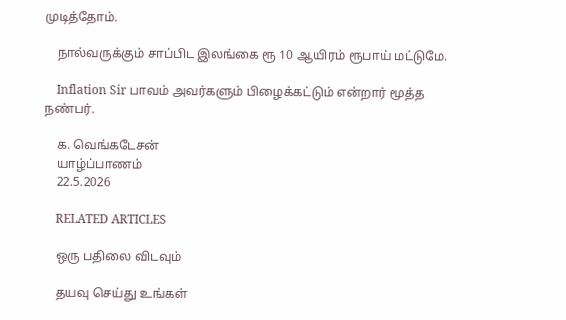முடித்தோம்.

    நால்வருக்கும் சாப்பிட இலங்கை ரூ 10 ஆயிரம் ரூபாய் மட்டுமே.

    Inflation Sir பாவம் அவர்களும் பிழைக்கட்டும் என்றார் மூத்த நண்பர்.

    க. வெங்கடேசன்
    யாழ்ப்பாணம்
    22.5.2026

    RELATED ARTICLES

    ஒரு பதிலை விடவும்

    தயவு செய்து உங்கள்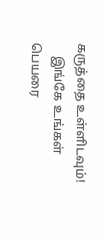கருத்தை உள்ளிடவும்!
    இங்கே உங்கள் பெயரை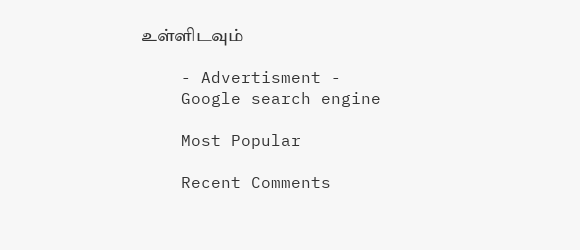உள்ளிடவும்

    - Advertisment -
    Google search engine

    Most Popular

    Recent Comments